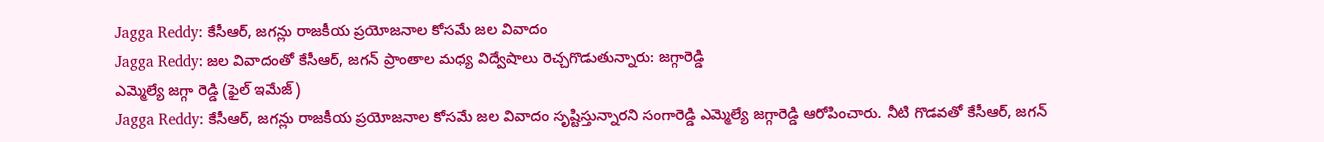Jagga Reddy: కేసీఆర్, జగన్లు రాజకీయ ప్రయోజనాల కోసమే జల వివాదం
Jagga Reddy: జల వివాదంతో కేసీఆర్, జగన్ ప్రాంతాల మధ్య విద్వేషాలు రెచ్చగొడుతున్నారు: జగ్గారెడ్డి
ఎమ్మెల్యే జగ్గా రెడ్డి (ఫైల్ ఇమేజ్)
Jagga Reddy: కేసీఆర్, జగన్లు రాజకీయ ప్రయోజనాల కోసమే జల వివాదం సృష్టిస్తున్నారని సంగారెడ్డి ఎమ్మెల్యే జగ్గారెడ్డి ఆరోపించారు. నీటి గొడవతో కేసీఆర్, జగన్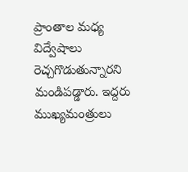ప్రాంతాల మధ్య విద్వేషాలు రెచ్చగొడుతున్నారని మండిపడ్డారు. ఇద్దరు ముఖ్యమంత్రులు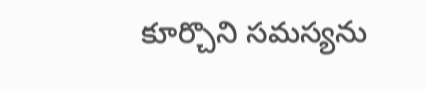కూర్చొని సమస్యను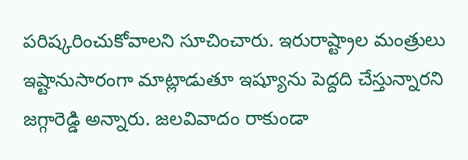పరిష్కరించుకోవాలని సూచించారు. ఇరురాష్ట్రాల మంత్రులు ఇష్టానుసారంగా మాట్లాడుతూ ఇష్యూను పెద్దది చేస్తున్నారని జగ్గారెడ్డి అన్నారు. జలవివాదం రాకుండా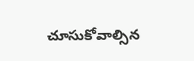చూసుకోవాల్సిన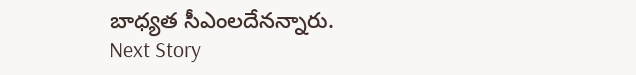బాధ్యత సీఎంలదేనన్నారు.
Next Story